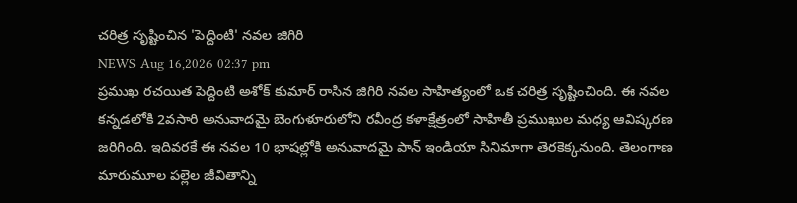చరిత్ర సృష్టించిన 'పెద్దింటి' నవల జిగిరి
NEWS Aug 16,2026 02:37 pm
ప్రముఖ రచయిత పెద్దింటి అశోక్ కుమార్ రాసిన జిగిరి నవల సాహిత్యంలో ఒక చరిత్ర సృష్టించింది. ఈ నవల కన్నడలోకి 2వసారి అనువాదమై బెంగుళూరులోని రవీంద్ర కళాక్షేత్రంలో సాహితీ ప్రముఖుల మధ్య ఆవిష్కరణ జరిగింది. ఇదివరకే ఈ నవల 10 భాషల్లోకి అనువాదమై పాన్ ఇండియా సినిమాగా తెరకెక్కనుంది. తెలంగాణ మారుమూల పల్లెల జీవితాన్ని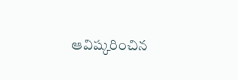ఆవిష్కరించిన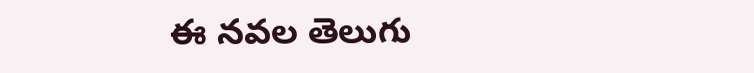ఈ నవల తెలుగు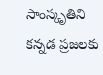సాంస్కృతిని కన్నడ ప్రజలకు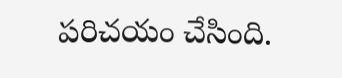పరిచయం చేసింది.